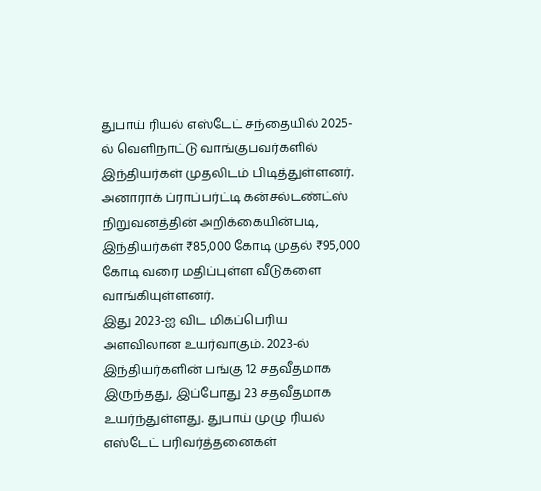துபாய் ரியல் எஸ்டேட் சந்தையில் 2025-ல் வெளிநாட்டு வாங்குபவர்களில் இந்தியர்கள் முதலிடம் பிடித்துள்ளனர். அனாராக் ப்ராப்பர்ட்டி கன்சல்டண்ட்ஸ் நிறுவனத்தின் அறிக்கையின்படி, இந்தியர்கள் ₹85,000 கோடி முதல் ₹95,000 கோடி வரை மதிப்புள்ள வீடுகளை வாங்கியுள்ளனர்.
இது 2023-ஐ விட மிகப்பெரிய அளவிலான உயர்வாகும். 2023-ல் இந்தியர்களின் பங்கு 12 சதவீதமாக இருந்தது, இப்போது 23 சதவீதமாக உயர்ந்துள்ளது. துபாய் முழு ரியல் எஸ்டேட் பரிவர்த்தனைகள்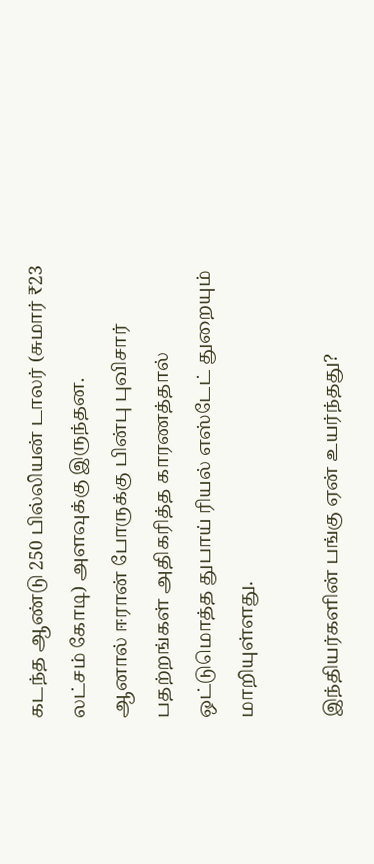கடந்த ஆண்டு 250 பில்லியன் டாலர் (சுமார் ₹23 லட்சம் கோடி) அளவுக்கு இருந்தன.
ஆனால் ஈரான் போருக்கு பின்பு புவிசார் பதற்றங்கள் அதிகரித்த காரணத்தால் ஒட்டுமொத்த துபாய் ரியல் எஸ்டேட் துறையும் மாறியுள்ளது.

இந்தியர்களின் பங்கு ஏன் உயர்ந்தது?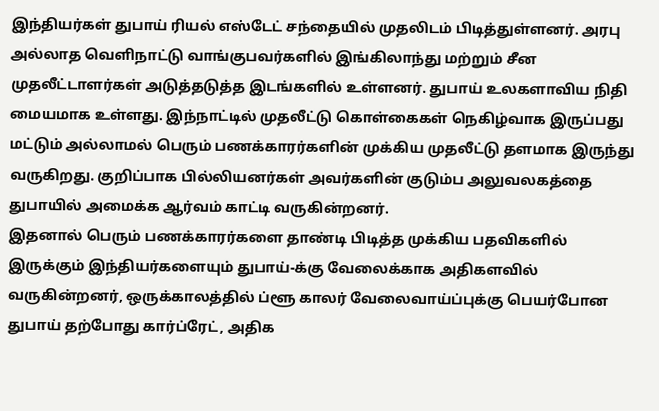இந்தியர்கள் துபாய் ரியல் எஸ்டேட் சந்தையில் முதலிடம் பிடித்துள்ளனர். அரபு அல்லாத வெளிநாட்டு வாங்குபவர்களில் இங்கிலாந்து மற்றும் சீன முதலீட்டாளர்கள் அடுத்தடுத்த இடங்களில் உள்ளனர். துபாய் உலகளாவிய நிதி மையமாக உள்ளது. இந்நாட்டில் முதலீட்டு கொள்கைகள் நெகிழ்வாக இருப்பது மட்டும் அல்லாமல் பெரும் பணக்காரர்களின் முக்கிய முதலீட்டு தளமாக இருந்து வருகிறது. குறிப்பாக பில்லியனர்கள் அவர்களின் குடும்ப அலுவலகத்தை துபாயில் அமைக்க ஆர்வம் காட்டி வருகின்றனர்.
இதனால் பெரும் பணக்காரர்களை தாண்டி பிடித்த முக்கிய பதவிகளில் இருக்கும் இந்தியர்களையும் துபாய்-க்கு வேலைக்காக அதிகளவில் வருகின்றனர், ஒருக்காலத்தில் ப்ளூ காலர் வேலைவாய்ப்புக்கு பெயர்போன துபாய் தற்போது கார்ப்ரேட், அதிக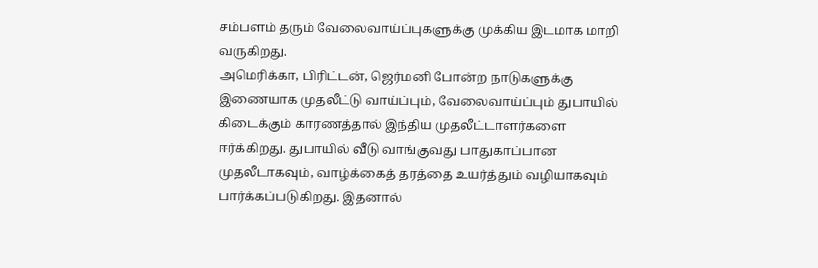சம்பளம் தரும் வேலைவாய்ப்புகளுக்கு முக்கிய இடமாக மாறி வருகிறது.
அமெரிக்கா, பிரிட்டன், ஜெர்மனி போன்ற நாடுகளுக்கு இணையாக முதலீட்டு வாய்ப்பும், வேலைவாய்ப்பும் துபாயில் கிடைக்கும் காரணத்தால் இந்திய முதலீட்டாளர்களை ஈர்க்கிறது. துபாயில் வீடு வாங்குவது பாதுகாப்பான முதலீடாகவும், வாழ்க்கைத் தரத்தை உயர்த்தும் வழியாகவும் பார்க்கப்படுகிறது. இதனால்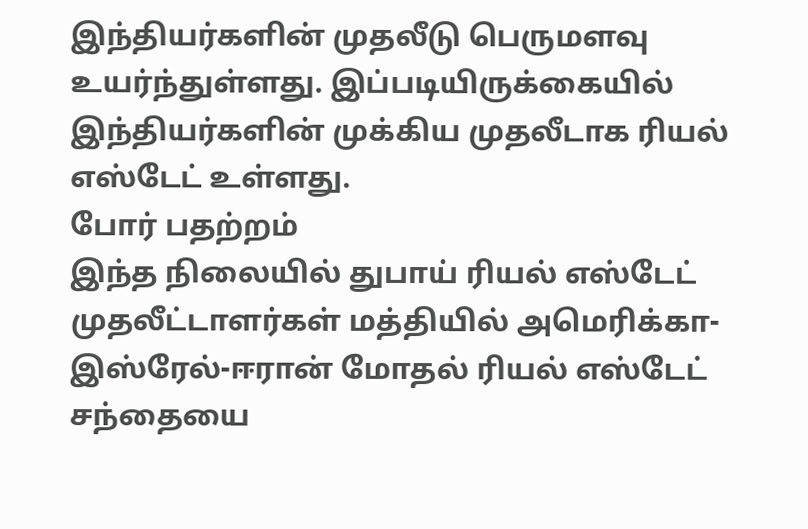இந்தியர்களின் முதலீடு பெருமளவு உயர்ந்துள்ளது. இப்படியிருக்கையில் இந்தியர்களின் முக்கிய முதலீடாக ரியல் எஸ்டேட் உள்ளது.
போர் பதற்றம்
இந்த நிலையில் துபாய் ரியல் எஸ்டேட் முதலீட்டாளர்கள் மத்தியில் அமெரிக்கா-இஸ்ரேல்-ஈரான் மோதல் ரியல் எஸ்டேட் சந்தையை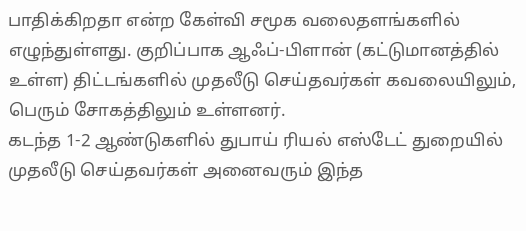பாதிக்கிறதா என்ற கேள்வி சமூக வலைதளங்களில் எழுந்துள்ளது. குறிப்பாக ஆஃப்-பிளான் (கட்டுமானத்தில் உள்ள) திட்டங்களில் முதலீடு செய்தவர்கள் கவலையிலும், பெரும் சோகத்திலும் உள்ளனர்.
கடந்த 1-2 ஆண்டுகளில் துபாய் ரியல் எஸ்டேட் துறையில் முதலீடு செய்தவர்கள் அனைவரும் இந்த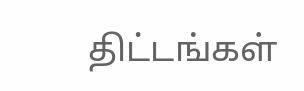திட்டங்கள்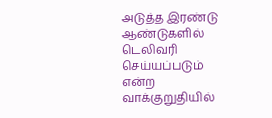அடுத்த இரண்டு ஆண்டுகளில் டெலிவரி செய்யப்படும் என்ற வாக்குறுதியில்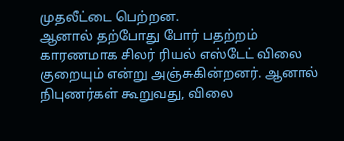முதலீட்டை பெற்றன.
ஆனால் தற்போது போர் பதற்றம் காரணமாக சிலர் ரியல் எஸ்டேட் விலை குறையும் என்று அஞ்சுகின்றனர். ஆனால் நிபுணர்கள் கூறுவது, விலை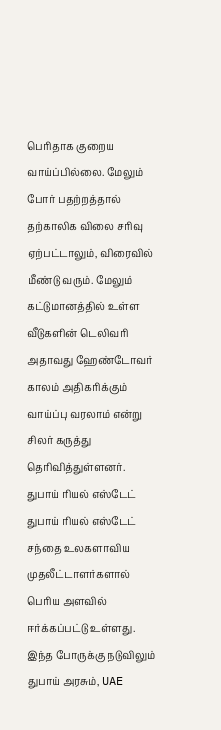பெரிதாக குறைய வாய்ப்பில்லை. மேலும் போர் பதற்றத்தால் தற்காலிக விலை சரிவு ஏற்பட்டாலும், விரைவில் மீண்டு வரும். மேலும் கட்டுமானத்தில் உள்ள வீடுகளின் டெலிவரி அதாவது ஹேண்டோவர் காலம் அதிகரிக்கும் வாய்ப்பு வரலாம் என்று சிலர் கருத்து தெரிவித்துள்ளனர்.
துபாய் ரியல் எஸ்டேட்
துபாய் ரியல் எஸ்டேட் சந்தை உலகளாவிய முதலீட்டாளர்களால் பெரிய அளவில் ஈர்க்கப்பட்டு உள்ளது. இந்த போருக்கு நடுவிலும் துபாய் அரசும், UAE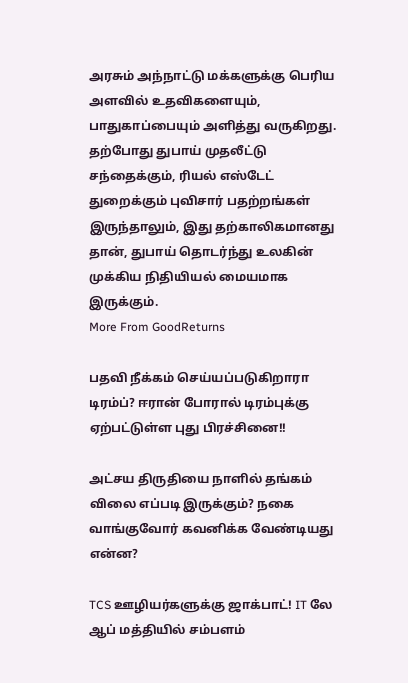அரசும் அந்நாட்டு மக்களுக்கு பெரிய அளவில் உதவிகளையும், பாதுகாப்பையும் அளித்து வருகிறது. தற்போது துபாய் முதலீட்டு சந்தைக்கும், ரியல் எஸ்டேட் துறைக்கும் புவிசார் பதற்றங்கள் இருந்தாலும், இது தற்காலிகமானது தான், துபாய் தொடர்ந்து உலகின் முக்கிய நிதியியல் மையமாக இருக்கும்.
More From GoodReturns

பதவி நீக்கம் செய்யப்படுகிறாரா டிரம்ப்? ஈரான் போரால் டிரம்புக்கு ஏற்பட்டுள்ள புது பிரச்சினை!!

அட்சய திருதியை நாளில் தங்கம் விலை எப்படி இருக்கும்? நகை வாங்குவோர் கவனிக்க வேண்டியது என்ன?

TCS ஊழியர்களுக்கு ஜாக்பாட்! IT லே ஆப் மத்தியில் சம்பளம்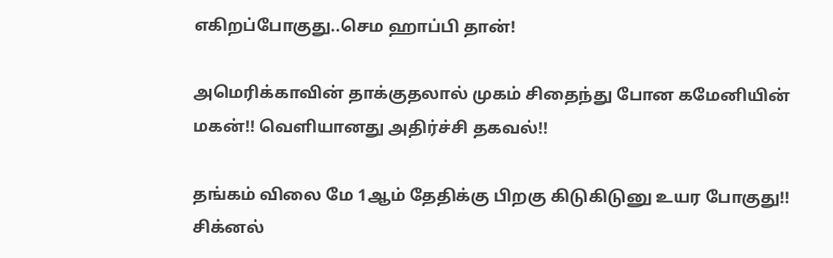எகிறப்போகுது..செம ஹாப்பி தான்!

அமெரிக்காவின் தாக்குதலால் முகம் சிதைந்து போன கமேனியின் மகன்!! வெளியானது அதிர்ச்சி தகவல்!!

தங்கம் விலை மே 1ஆம் தேதிக்கு பிறகு கிடுகிடுனு உயர போகுது!! சிக்னல்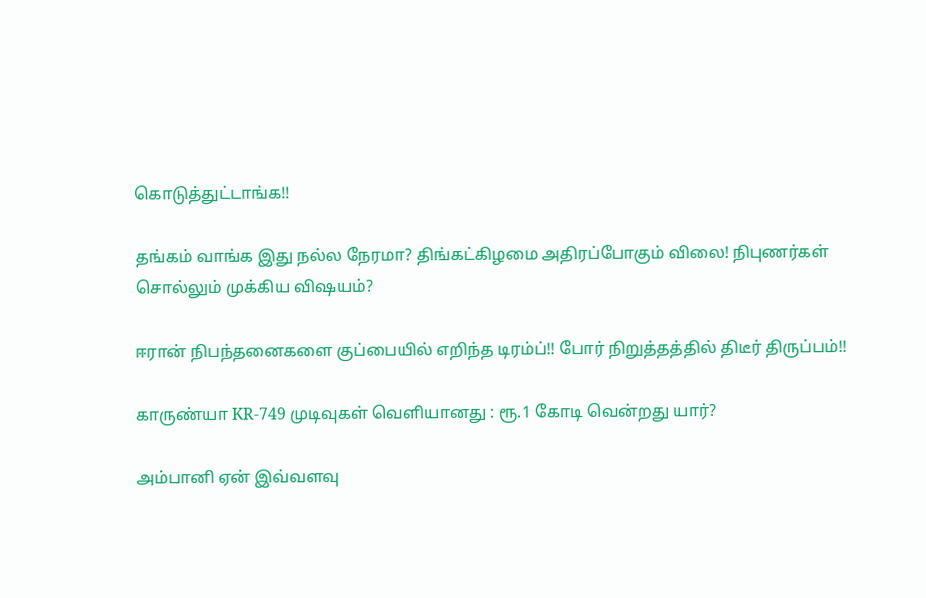கொடுத்துட்டாங்க!!

தங்கம் வாங்க இது நல்ல நேரமா? திங்கட்கிழமை அதிரப்போகும் விலை! நிபுணர்கள் சொல்லும் முக்கிய விஷயம்?

ஈரான் நிபந்தனைகளை குப்பையில் எறிந்த டிரம்ப்!! போர் நிறுத்தத்தில் திடீர் திருப்பம்!!

காருண்யா KR-749 முடிவுகள் வெளியானது : ரூ.1 கோடி வென்றது யார்?

அம்பானி ஏன் இவ்வளவு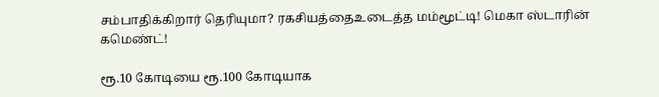சம்பாதிக்கிறார் தெரியுமா? ரகசியத்தைஉடைத்த மம்மூட்டி! மெகா ஸ்டாரின் கமெண்ட்!

ரூ.10 கோடியை ரூ.100 கோடியாக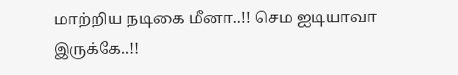மாற்றிய நடிகை மீனா..!! செம ஐடியாவா இருக்கே..!!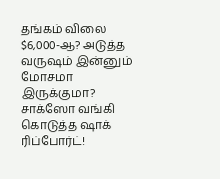தங்கம் விலை $6,000-ஆ? அடுத்த வருஷம் இன்னும் மோசமா இருக்குமா? சாக்ஸோ வங்கி கொடுத்த ஷாக் ரிப்போர்ட்!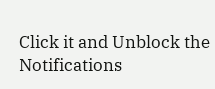Click it and Unblock the Notifications